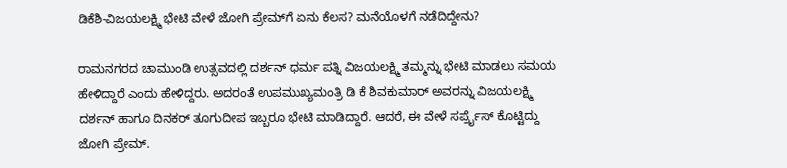ಡಿಕೆಶಿ-ವಿಜಯಲಕ್ಷ್ಮಿ ಭೇಟಿ ವೇಳೆ ಜೋಗಿ ಪ್ರೇಮ್‌ಗೆ ಏನು ಕೆಲಸ? ಮನೆಯೊಳಗೆ ನಡೆದಿದ್ದೇನು?

ರಾಮನಗರದ ಚಾಮುಂಡಿ ಉತ್ಸವದಲ್ಲಿ ದರ್ಶನ್ ಧರ್ಮ ಪತ್ನಿ ವಿಜಯಲಕ್ಷ್ಮಿ ತಮ್ಮನ್ನು ಭೇಟಿ ಮಾಡಲು ಸಮಯ ಹೇಳಿದ್ದಾರೆ ಎಂದು ಹೇಳಿದ್ದರು. ಅದರಂತೆ ಉಪಮುಖ್ಯಮಂತ್ರಿ ಡಿ ಕೆ ಶಿವಕುಮಾರ್ ಅವರನ್ನು ವಿಜಯಲಕ್ಷ್ಮಿ ದರ್ಶನ್ ಹಾಗೂ ದಿನಕರ್ ತೂಗುದೀಪ ಇಬ್ಬರೂ ಭೇಟಿ ಮಾಡಿದ್ದಾರೆ. ಆದರೆ, ಈ ವೇಳೆ ಸರ್ಪ್ರೈಸ್ ಕೊಟ್ಟಿದ್ದು ಜೋಗಿ ಪ್ರೇಮ್.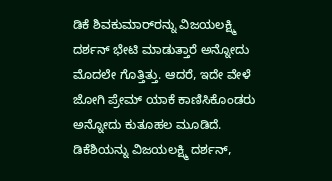ಡಿಕೆ ಶಿವಕುಮಾರ್‌ರನ್ನು ವಿಜಯಲಕ್ಷ್ಮಿ ದರ್ಶನ್ ಭೇಟಿ ಮಾಡುತ್ತಾರೆ ಅನ್ನೋದು ಮೊದಲೇ ಗೊತ್ತಿತ್ತು. ಆದರೆ, ಇದೇ ವೇಳೆ ಜೋಗಿ ಪ್ರೇಮ್ ಯಾಕೆ ಕಾಣಿಸಿಕೊಂಡರು ಅನ್ನೋದು ಕುತೂಹಲ ಮೂಡಿದೆ. ಡಿಕೆಶಿಯನ್ನು ವಿಜಯಲಕ್ಷ್ಮಿ ದರ್ಶನ್,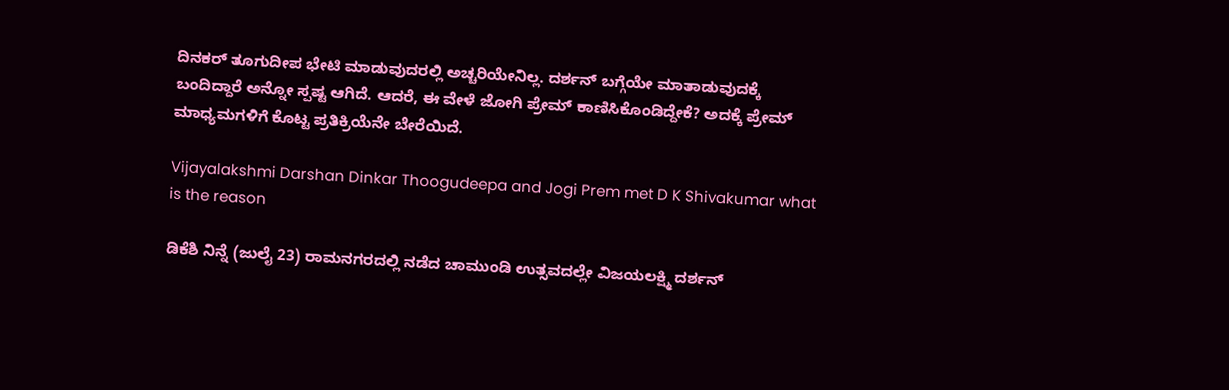ದಿನಕರ್ ತೂಗುದೀಪ ಭೇಟಿ ಮಾಡುವುದರಲ್ಲಿ ಅಚ್ಚರಿಯೇನಿಲ್ಲ. ದರ್ಶನ್ ಬಗ್ಗೆಯೇ ಮಾತಾಡುವುದಕ್ಕೆ ಬಂದಿದ್ದಾರೆ ಅನ್ನೋ ಸ್ಪಷ್ಟ ಆಗಿದೆ. ಆದರೆ, ಈ ವೇಳೆ ಜೋಗಿ ಪ್ರೇಮ್ ಕಾಣಿಸಿಕೊಂಡಿದ್ದೇಕೆ? ಅದಕ್ಕೆ ಪ್ರೇಮ್ ಮಾಧ್ಯಮಗಳಿಗೆ ಕೊಟ್ಟ ಪ್ರತಿಕ್ರಿಯೆನೇ ಬೇರೆಯಿದೆ.

Vijayalakshmi Darshan Dinkar Thoogudeepa and Jogi Prem met D K Shivakumar what is the reason

ಡಿಕೆಶಿ ನಿನ್ನೆ (ಜುಲೈ 23) ರಾಮನಗರದಲ್ಲಿ ನಡೆದ ಚಾಮುಂಡಿ ಉತ್ಸವದಲ್ಲೇ ವಿಜಯಲಕ್ಷ್ಮಿ ದರ್ಶನ್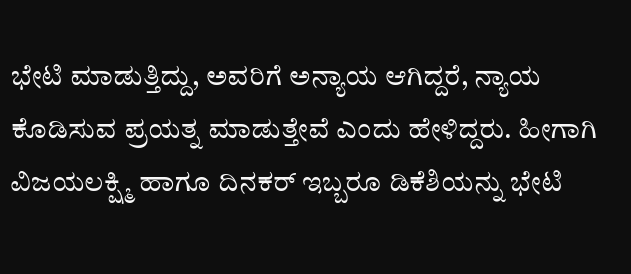ಭೇಟಿ ಮಾಡುತ್ತಿದ್ದು, ಅವರಿಗೆ ಅನ್ಯಾಯ ಆಗಿದ್ದರೆ, ನ್ಯಾಯ ಕೊಡಿಸುವ ಪ್ರಯತ್ನ ಮಾಡುತ್ತೇವೆ ಎಂದು ಹೇಳಿದ್ದರು. ಹೀಗಾಗಿ ವಿಜಯಲಕ್ಷ್ಮಿ ಹಾಗೂ ದಿನಕರ್ ಇಬ್ಬರೂ ಡಿಕೆಶಿಯನ್ನು ಭೇಟಿ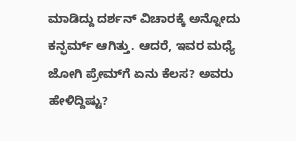ಮಾಡಿದ್ದು ದರ್ಶನ್ ವಿಚಾರಕ್ಕೆ ಅನ್ನೋದು ಕನ್ಫರ್ಮ್ ಆಗಿತ್ತು. ಆದರೆ, ಇವರ ಮಧ್ಯೆ ಜೋಗಿ ಪ್ರೇಮ್‌ಗೆ ಏನು ಕೆಲಸ? ಅವರು ಹೇಳಿದ್ದಿಷ್ಟು?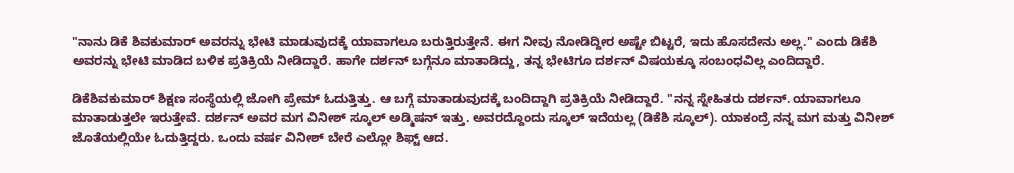"ನಾನು ಡಿಕೆ ಶಿವಕುಮಾರ್ ಅವರನ್ನು ಭೇಟಿ ಮಾಡುವುದಕ್ಕೆ ಯಾವಾಗಲೂ ಬರುತ್ತಿರುತ್ತೇನೆ. ಈಗ ನೀವು ನೋಡಿದ್ದೀರ ಅಷ್ಟೇ ಬಿಟ್ಟರೆ, ಇದು ಹೊಸದೇನು ಅಲ್ಲ." ಎಂದು ಡಿಕೆಶಿ ಅವರನ್ನು ಭೇಟಿ ಮಾಡಿದ ಬಳಿಕ ಪ್ರತಿಕ್ರಿಯೆ ನೀಡಿದ್ದಾರೆ. ಹಾಗೇ ದರ್ಶನ್ ಬಗ್ಗೆನೂ ಮಾತಾಡಿದ್ದು, ತನ್ನ ಭೇಟಿಗೂ ದರ್ಶನ್ ವಿಷಯಕ್ಕೂ ಸಂಬಂಧವಿಲ್ಲ ಎಂದಿದ್ದಾರೆ.

ಡಿಕೆಶಿವಕುಮಾರ್ ಶಿಕ್ಷಣ ಸಂಸ್ಥೆಯಲ್ಲಿ ಜೋಗಿ ಪ್ರೇಮ್ ಓದುತ್ತಿತ್ತು. ಆ ಬಗ್ಗೆ ಮಾತಾಡುವುದಕ್ಕೆ ಬಂದಿದ್ದಾಗಿ ಪ್ರತಿಕ್ರಿಯೆ ನೀಡಿದ್ದಾರೆ. "ನನ್ನ ಸ್ನೇಹಿತರು ದರ್ಶನ್. ಯಾವಾಗಲೂ ಮಾತಾಡುತ್ತಲೇ ಇರುತ್ತೇವೆ. ದರ್ಶನ್ ಅವರ ಮಗ ವಿನೀಶ್ ಸ್ಕೂಲ್ ಅಡ್ಮಿಷನ್ ಇತ್ತು. ಅವರದ್ದೊಂದು ಸ್ಕೂಲ್ ಇದೆಯಲ್ಲ (ಡಿಕೆಶಿ ಸ್ಕೂಲ್). ಯಾಕಂದ್ರೆ ನನ್ನ ಮಗ ಮತ್ತು ವಿನೀಶ್ ಜೊತೆಯಲ್ಲಿಯೇ ಓದುತ್ತಿದ್ದರು. ಒಂದು ವರ್ಷ ವಿನೀಶ್ ಬೇರೆ ಎಲ್ಲೋ ಶಿಫ್ಟ್ ಆದ.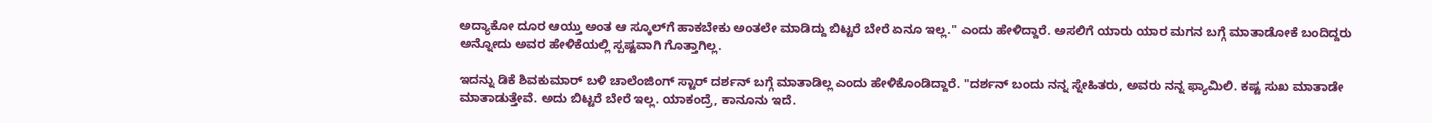ಅದ್ಯಾಕೋ ದೂರ ಆಯ್ತು ಅಂತ ಆ ಸ್ಕೂಲ್‌ಗೆ ಹಾಕಬೇಕು ಅಂತಲೇ ಮಾಡಿದ್ದು ಬಿಟ್ಟರೆ ಬೇರೆ ಏನೂ ಇಲ್ಲ." ಎಂದು ಹೇಳಿದ್ದಾರೆ. ಅಸಲಿಗೆ ಯಾರು ಯಾರ ಮಗನ ಬಗ್ಗೆ ಮಾತಾಡೋಕೆ ಬಂದಿದ್ದರು ಅನ್ನೋದು ಅವರ ಹೇಳಿಕೆಯಲ್ಲಿ ಸ್ಪಷ್ಟವಾಗಿ ಗೊತ್ತಾಗಿಲ್ಲ.

ಇದನ್ನು ಡಿಕೆ ಶಿವಕುಮಾರ್ ಬಳಿ ಚಾಲೆಂಜಿಂಗ್ ಸ್ಟಾರ್ ದರ್ಶನ್ ಬಗ್ಗೆ ಮಾತಾಡಿಲ್ಲ ಎಂದು ಹೇಳಿಕೊಂಡಿದ್ದಾರೆ. "ದರ್ಶನ್ ಬಂದು ನನ್ನ ಸ್ನೇಹಿತರು, ಅವರು ನನ್ನ ಫ್ಯಾಮಿಲಿ. ಕಷ್ಟ ಸುಖ ಮಾತಾಡೇ ಮಾತಾಡುತ್ತೇವೆ. ಅದು ಬಿಟ್ಟರೆ ಬೇರೆ ಇಲ್ಲ. ಯಾಕಂದ್ರೆ, ಕಾನೂನು ಇದೆ.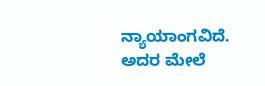ನ್ಯಾಯಾಂಗವಿದೆ. ಅದರ ಮೇಲೆ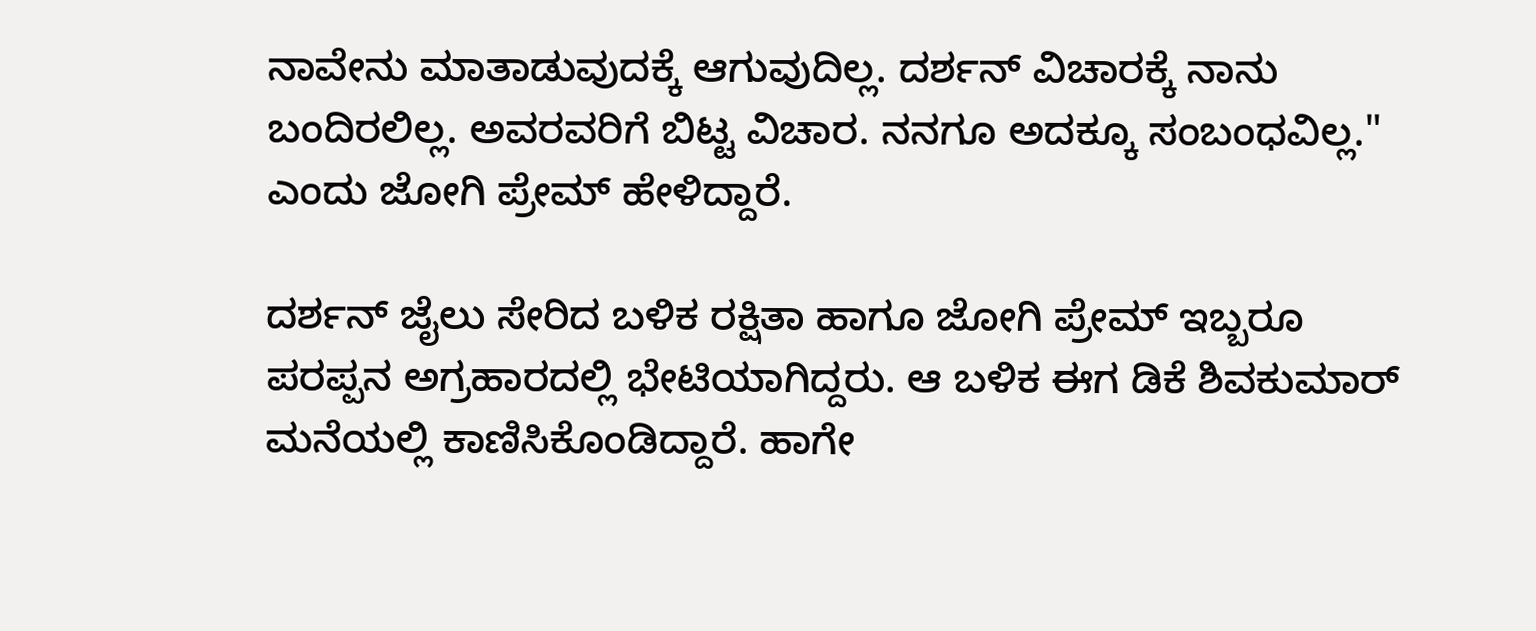ನಾವೇನು ಮಾತಾಡುವುದಕ್ಕೆ ಆಗುವುದಿಲ್ಲ. ದರ್ಶನ್ ವಿಚಾರಕ್ಕೆ ನಾನು ಬಂದಿರಲಿಲ್ಲ. ಅವರವರಿಗೆ ಬಿಟ್ಟ ವಿಚಾರ. ನನಗೂ ಅದಕ್ಕೂ ಸಂಬಂಧವಿಲ್ಲ." ಎಂದು ಜೋಗಿ ಪ್ರೇಮ್ ಹೇಳಿದ್ದಾರೆ.

ದರ್ಶನ್ ಜೈಲು ಸೇರಿದ ಬಳಿಕ ರಕ್ಷಿತಾ ಹಾಗೂ ಜೋಗಿ ಪ್ರೇಮ್ ಇಬ್ಬರೂ ಪರಪ್ಪನ ಅಗ್ರಹಾರದಲ್ಲಿ ಭೇಟಿಯಾಗಿದ್ದರು. ಆ ಬಳಿಕ ಈಗ ಡಿಕೆ ಶಿವಕುಮಾರ್ ಮನೆಯಲ್ಲಿ ಕಾಣಿಸಿಕೊಂಡಿದ್ದಾರೆ. ಹಾಗೇ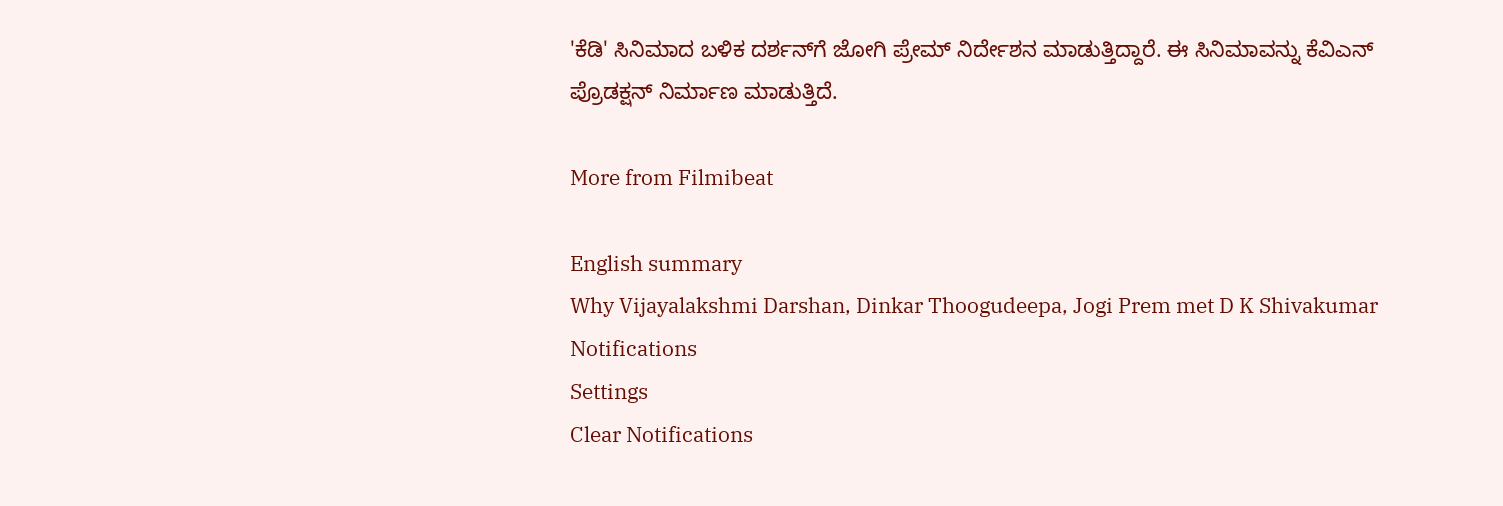'ಕೆಡಿ' ಸಿನಿಮಾದ ಬಳಿಕ ದರ್ಶನ್‌ಗೆ ಜೋಗಿ ಪ್ರೇಮ್ ನಿರ್ದೇಶನ ಮಾಡುತ್ತಿದ್ದಾರೆ. ಈ ಸಿನಿಮಾವನ್ನು ಕೆವಿಎನ್ ಪ್ರೊಡಕ್ಷನ್ ನಿರ್ಮಾಣ ಮಾಡುತ್ತಿದೆ.

More from Filmibeat

English summary
Why Vijayalakshmi Darshan, Dinkar Thoogudeepa, Jogi Prem met D K Shivakumar
Notifications
Settings
Clear Notifications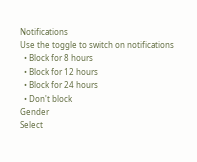Notifications
Use the toggle to switch on notifications
  • Block for 8 hours
  • Block for 12 hours
  • Block for 24 hours
  • Don't block
Gender
Select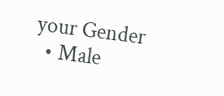your Gender
  • Male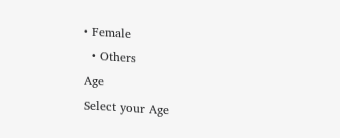• Female
  • Others
Age
Select your Age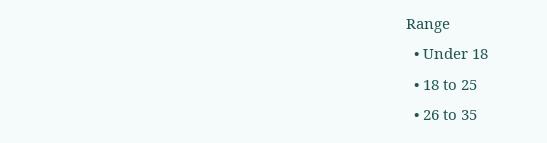Range
  • Under 18
  • 18 to 25
  • 26 to 35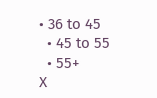• 36 to 45
  • 45 to 55
  • 55+
X